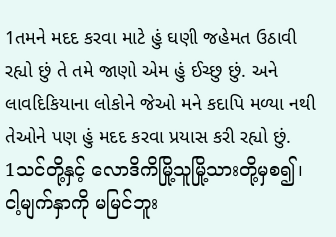1તમને મદદ કરવા માટે હું ઘણી જહેમત ઉઠાવી રહ્યો છું તે તમે જાણો એમ હું ઈચ્છુ છું. અને લાવદિકિયાના લોકોને જેઓ મને કદાપિ મળ્યા નથી તેઓને પણ હું મદદ કરવા પ્રયાસ કરી રહ્યો છું.
1သင်တို့နှင့် လောဒိကိမြို့သူမြို့သားတို့မှစ၍၊ ငါ့မျက်နှာကို မမြင်ဘူး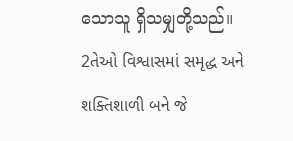သောသူ ရှိသမျှတို့သည်။
2તેઓ વિશ્વાસમાં સમૃદ્ધ અને શક્તિશાળી બને જે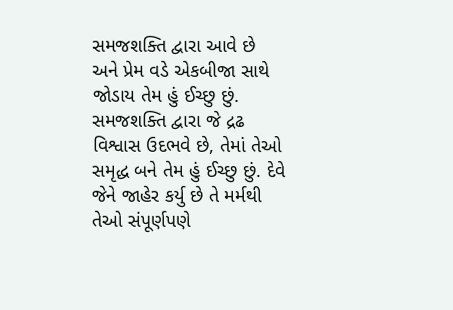સમજશક્તિ દ્વારા આવે છે અને પ્રેમ વડે એકબીજા સાથે જોડાય તેમ હું ઈચ્છુ છું. સમજશક્તિ દ્વારા જે દ્રઢ વિશ્વાસ ઉદભવે છે, તેમાં તેઓ સમૃદ્ધ બને તેમ હું ઈચ્છુ છું. દેવે જેને જાહેર કર્યુ છે તે મર્મથી તેઓ સંપૂર્ણપણે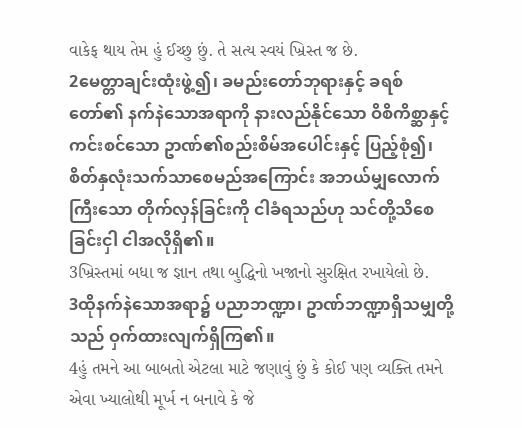વાકેફ થાય તેમ હું ઈચ્છુ છું. તે સત્ય સ્વયં ખ્રિસ્ત જ છે.
2မေတ္တာချင်းထုံးဖွဲ့၍၊ ခမည်းတော်ဘုရားနှင့် ခရစ်တော်၏ နက်နဲသောအရာကို နားလည်နိုင်သော ဝိစိကိစ္ဆာနှင့် ကင်းစင်သော ဥာဏ်၏စည်းစိမ်အပေါင်းနှင့် ပြည့်စုံ၍၊ စိတ်နှလုံးသက်သာစေမည်အကြောင်း အဘယ်မျှလောက်ကြီးသော တိုက်လှန်ခြင်းကို ငါခံရသည်ဟု သင်တို့သိစေခြင်းငှါ ငါအလိုရှိ၏။
3ખ્રિસ્તમાં બધા જ જ્ઞાન તથા બુદ્ધિનો ખજાનો સુરક્ષિત રખાયેલો છે.
3ထိုနက်နဲသောအရာ၌ ပညာဘဏ္ဍာ၊ ဥာဏ်ဘဏ္ဍာရှိသမျှတို့သည် ဝှက်ထားလျက်ရှိကြ၏။
4હું તમને આ બાબતો એટલા માટે જણાવું છું કે કોઈ પણ વ્યક્તિ તમને એવા ખ્યાલોથી મૂર્ખ ન બનાવે કે જે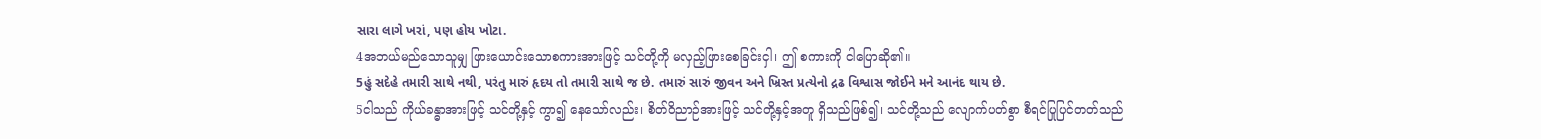સારા લાગે ખરાં, પણ હોય ખોટા.
4အဘယ်မည်သောသူမျှ ဖြားယောင်းသောစကားအားဖြင့် သင်တို့ကို မလှည့်ဖြားစေခြင်းငှါ၊ ဤ စကားကို ငါပြောဆို၏။
5હું સદેહે તમારી સાથે નથી, પરંતુ મારું હૃદય તો તમારી સાથે જ છે. તમારું સારું જીવન અને ખ્રિસ્ત પ્રત્યેનો દ્રઢ વિશ્વાસ જોઈને મને આનંદ થાય છે.
5ငါသည် ကိုယ်ခန္ဓာအားဖြင့် သင်တို့နှင့် ကွာ၍ နေသော်လည်း၊ စိတ်ဝိညာဉ်အားဖြင့် သင်တို့နှင့်အတူ ရှိသည်ဖြစ်၍၊ သင်တို့သည် လျောက်ပတ်စွာ စီရင်ပြုပြင်တတ်သည်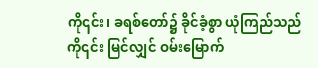ကို၎င်း၊ ခရစ်တော်၌ ခိုင်ခံ့စွာ ယုံကြည်သည် ကို၎င်း မြင်လျှင် ဝမ်းမြောက်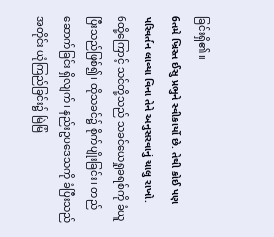ခြင်းရှိ၏။
6તમે ખ્રિસ્ત ઈસુ પ્રભુને સ્વીકાર્યો છે. તેથી કોઈ પણ પરિવર્તન લાવ્યા વિના તેને અનુસરવાનું ચાલુ રાખો.
6ထို့ကြောင့် သင်တို့သည် သခင်ယေရှုခရစ်ကို ခံယူပြီးသည်ဖြစ်၍၊ ထိုသခင်၌ စိုက်ပျိုးခြင်း၊ တည်ဆောက်ခြင်း ရှိလျက်၊ နည်းဥပဒေသကို ခံပြီးသည်အတိုင်း ယုံကြည်ခြင်း၌ မြဲမြံ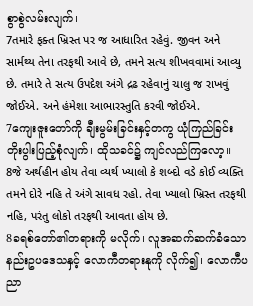စွာစွဲလမ်းလျက်၊
7તમારે ફક્ત ખ્રિસ્ત પર જ આધારિત રહેવું. જીવન અને સાર્મથ્ય તેના તરફથી આવે છે, તમને સત્ય શીખવવામાં આવ્યુ છે. તમારે તે સત્ય ઉપદેશ અંગે દ્રઢ રહેવાનું ચાલુ જ રાખવું જોઈએ. અને હંમેશા આભારસ્તુતિ કરવી જોઈએ.
7ကျေးဇူးတော်ကို ချီးမွမ်းခြင်းနှင့်တကွ ယုံကြည်ခြင်း တိုးပွါးပြည့်စုံလျက်၊ ထိုသခင်၌ ကျင်လည်ကြလော့။
8જે અર્થહીન હોય તેવા વ્યર્થ ખ્યાલો કે શબ્દો વડે કોઈ વ્યક્તિ તમને દોરે નહિ તે અંગે સાવધ રહો. તેવા ખ્યાલો ખ્રિસ્ત તરફથી નહિ, પરંતુ લોકો તરફથી આવતા હોય છે.
8ခရစ်တော်၏တရားကို မလိုက်၊ လူအဆက်ဆက်ခံသော နည်းဥပဒေသနှင့် လောကီတရားနုကို လိုက်၍၊ လောကီပညာ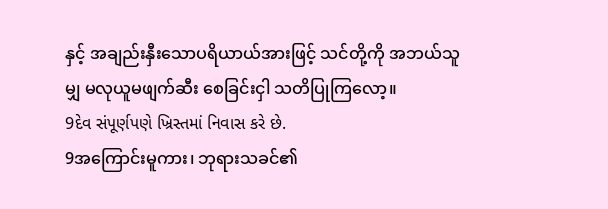နှင့် အချည်းနှီးသောပရိယာယ်အားဖြင့် သင်တို့ကို အဘယ်သူမျှ မလုယူမဖျက်ဆီး စေခြင်းငှါ သတိပြုကြလော့။
9દેવ સંપૂર્ણપણે ખ્રિસ્તમાં નિવાસ કરે છે.
9အကြောင်းမူကား၊ ဘုရားသခင်၏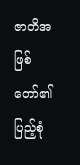ဇာတိအဖြစ်တော်၏ ပြည့်စုံ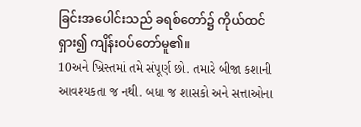ခြင်းအပေါင်းသည် ခရစ်တော်၌ ကိုယ်ထင်ရှား၍ ကျိန်းဝပ်တော်မူ၏။
10અને ખ્રિસ્તમાં તમે સંપૂર્ણ છો. તમારે બીજા કશાની આવશ્યકતા જ નથી. બધા જ શાસકો અને સત્તાઓના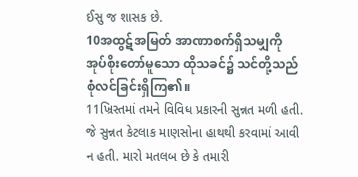ઈસુ જ શાસક છે.
10အထွဋ်အမြတ် အာဏာစက်ရှိသမျှကို အုပ်စိုးတော်မူသော ထိုသခင်၌ သင်တို့သည် စုံလင်ခြင်းရှိကြ၏။
11ખ્રિસ્તમાં તમને વિવિધ પ્રકારની સુન્નત મળી હતી. જે સુન્નત કેટલાક માણસોના હાથથી કરવામાં આવી ન હતી. મારો મતલબ છે કે તમારી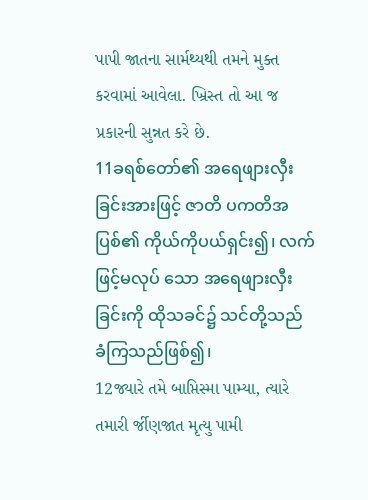પાપી જાતના સાર્મથ્યથી તમને મુક્ત કરવામાં આવેલા. ખ્રિસ્ત તો આ જ પ્રકારની સુન્નત કરે છે.
11ခရစ်တော်၏ အရေဖျားလှီးခြင်းအားဖြင့် ဇာတိ ပကတိအပြစ်၏ ကိုယ်ကိုပယ်ရှင်း၍၊ လက်ဖြင့်မလုပ် သော အရေဖျားလှီးခြင်းကို ထိုသခင်၌ သင်တို့သည် ခံကြသည်ဖြစ်၍၊
12જ્યારે તમે બાપ્તિસ્મા પામ્યા, ત્યારે તમારી ર્જીણજાત મૃત્યુ પામી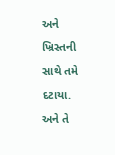અને ખ્રિસ્તની સાથે તમે દટાયા. અને તે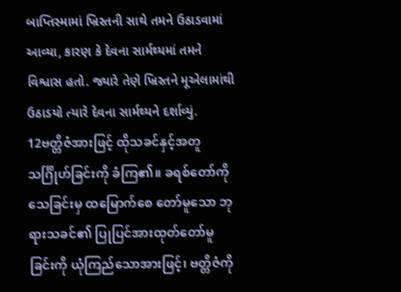બાપ્તિસ્મામાં ખ્રિસ્તની સાથે તમને ઉઠાડવામાં આવ્યા, કારણ કે દેવના સાર્મથ્યમાં તમને વિશ્વાસ હતો. જ્યારે તેણે ખ્રિસ્તને મૂએલામાંથી ઉઠાડયો ત્યારે દેવના સાર્મથ્યને દર્શાવ્યું.
12ဗတ္တိဇံအားဖြင့် ထိုသခင်နှင့်အတူ သင်္ဂြိုဟ်ခြင်းကို ခံကြ၏။ ခရစ်တော်ကို သေခြင်းမှ ထမြောက်စေ တော်မူသော ဘုရားသခင်၏ ပြုပြင်အားထုတ်တော်မူခြင်းကို ယုံကြည်သောအားဖြင့်၊ ဗတ္တိဇံကို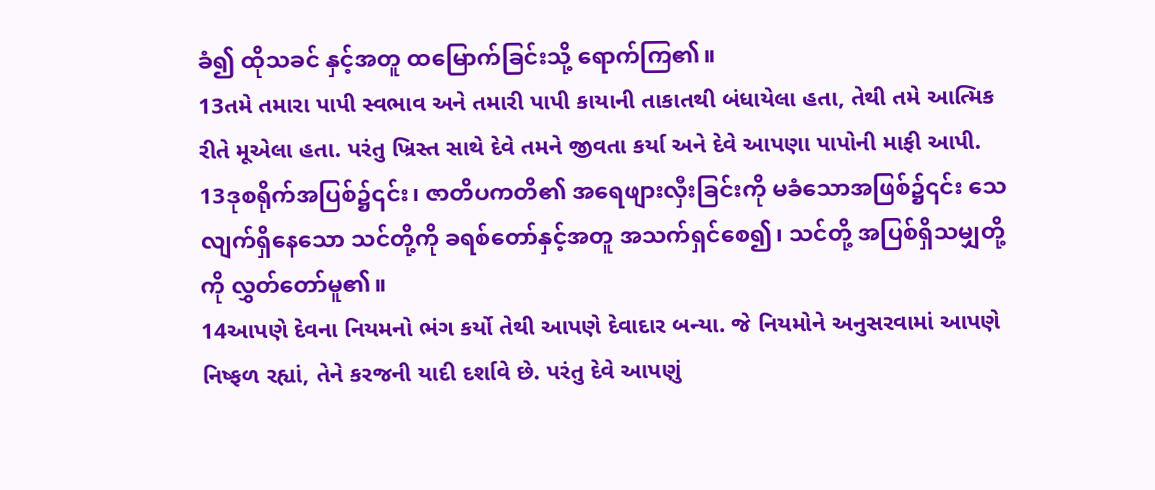ခံ၍ ထိုသခင် နှင့်အတူ ထမြောက်ခြင်းသို့ ရောက်ကြ၏။
13તમે તમારા પાપી સ્વભાવ અને તમારી પાપી કાયાની તાકાતથી બંધાયેલા હતા, તેથી તમે આત્મિક રીતે મૂએલા હતા. પરંતુ ખ્રિસ્ત સાથે દેવે તમને જીવતા કર્યા અને દેવે આપણા પાપોની માફી આપી.
13ဒုစရိုက်အပြစ်၌၎င်း၊ ဇာတိပကတိ၏ အရေဖျားလှီးခြင်းကို မခံသောအဖြစ်၌၎င်း သေလျက်ရှိနေသော သင်တို့ကို ခရစ်တော်နှင့်အတူ အသက်ရှင်စေ၍၊ သင်တို့ အပြစ်ရှိသမျှတို့ကို လွှတ်တော်မူ၏။
14આપણે દેવના નિયમનો ભંગ કર્યો તેથી આપણે દેવાદાર બન્યા. જે નિયમોને અનુસરવામાં આપણે નિષ્ફળ રહ્યાં, તેને કરજની યાદી દર્શાવે છે. પરંતુ દેવે આપણું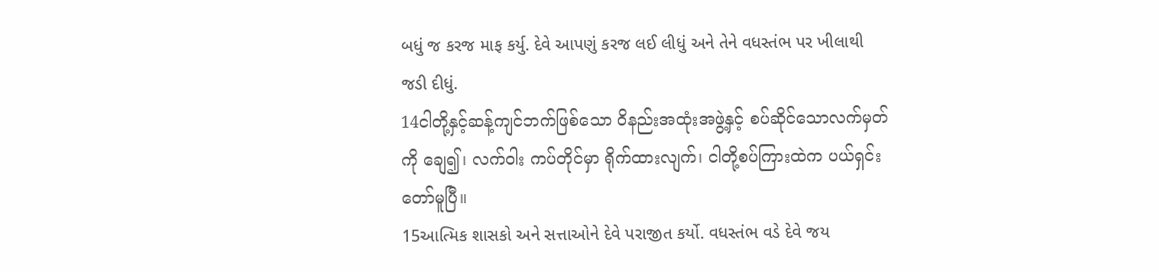બધું જ કરજ માફ કર્યુ. દેવે આપણું કરજ લઈ લીધું અને તેને વધસ્તંભ પર ખીલાથી જડી દીધું.
14ငါတို့နှင့်ဆန့်ကျင်ဘက်ဖြစ်သော ဝိနည်းအထုံးအဖွဲ့နှင့် စပ်ဆိုင်သောလက်မှတ်ကို ချေ၍၊ လက်ဝါး ကပ်တိုင်မှာ ရိုက်ထားလျက်၊ ငါတို့စပ်ကြားထဲက ပယ်ရှင်းတော်မူပြီ။
15આત્મિક શાસકો અને સત્તાઓને દેવે પરાજીત કર્યો. વધસ્તંભ વડે દેવે જય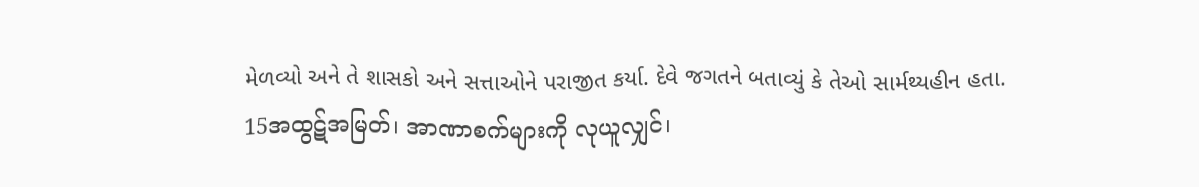મેળવ્યો અને તે શાસકો અને સત્તાઓને પરાજીત કર્યા. દેવે જગતને બતાવ્યું કે તેઓ સાર્મથ્યહીન હતા.
15အထွဋ်အမြတ်၊ အာဏာစက်များကို လုယူလျှင်၊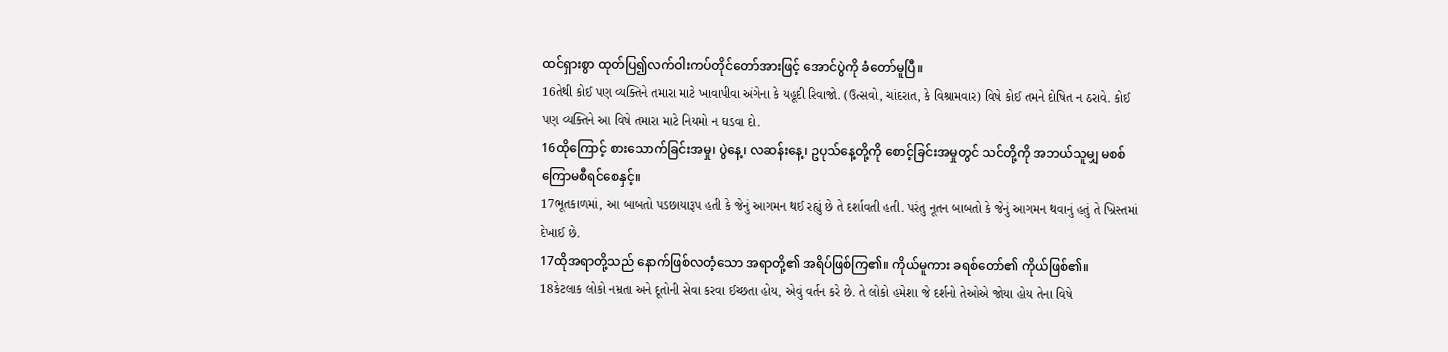ထင်ရှားစွာ ထုတ်ပြ၍လက်ဝါးကပ်တိုင်တော်အားဖြင့် အောင်ပွဲကို ခံတော်မူပြီ။
16તેથી કોઈ પણ વ્યક્તિને તમારા માટે ખાવાપીવા અંગેના કે યહૂદી રિવાજો. (ઉત્સવો, ચાંદરાત, કે વિશ્રામવાર) વિષે કોઈ તમને દોષિત ન ઠરાવે. કોઈ પણ વ્યક્તિને આ વિષે તમારા માટે નિયમો ન ઘડવા દો.
16ထိုကြောင့် စားသောက်ခြင်းအမှု၊ ပွဲနေ့၊ လဆန်းနေ့၊ ဥပုသ်နေ့တို့ကို စောင့်ခြင်းအမှုတွင် သင်တို့ကို အဘယ်သူမျှ မစစ်ကြောမစီရင်စေနှင့်။
17ભૂતકાળમાં, આ બાબતો પડછાયારૂપ હતી કે જેનું આગમન થઈ રહ્યું છે તે દર્શાવતી હતી. પરંતુ નૂતન બાબતો કે જેનું આગમન થવાનું હતું તે ખ્રિસ્તમાં દેખાઈ છે.
17ထိုအရာတို့သည် နောက်ဖြစ်လတံ့သော အရာတို့၏ အရိပ်ဖြစ်ကြ၏။ ကိုယ်မူကား ခရစ်တော်၏ ကိုယ်ဖြစ်၏။
18કેટલાક લોકો નમ્રતા અને દૂતોની સેવા કરવા ઈચ્છતા હોય, એવું વર્તન કરે છે. તે લોકો હમેશા જે દર્શનો તેઓએ જોયા હોય તેના વિષે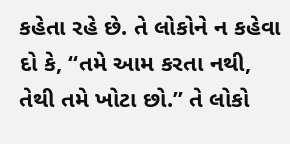કહેતા રહે છે. તે લોકોને ન કહેવા દો કે, “તમે આમ કરતા નથી, તેથી તમે ખોટા છો.” તે લોકો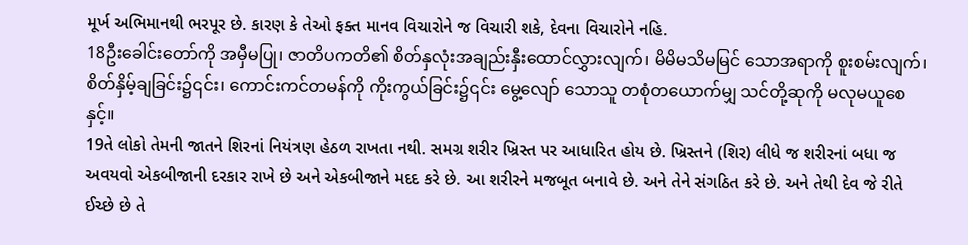મૂર્ખ અભિમાનથી ભરપૂર છે. કારણ કે તેઓ ફક્ત માનવ વિચારોને જ વિચારી શકે, દેવના વિચારોને નહિ.
18ဦးခေါင်းတော်ကို အမှီမပြု၊ ဇာတိပကတိ၏ စိတ်နှလုံးအချည်းနှီးထောင်လွှားလျက်၊ မိမိမသိမမြင် သောအရာကို စူးစမ်းလျက်၊ စိတ်နှိမ့်ချခြင်း၌၎င်း၊ ကောင်းကင်တမန်ကို ကိုးကွယ်ခြင်း၌၎င်း မွေ့လျော် သောသူ တစုံတယောက်မျှ သင်တို့ဆုကို မလုမယူစေနှင့်။
19તે લોકો તેમની જાતને શિરનાં નિયંત્રણ હેઠળ રાખતા નથી. સમગ્ર શરીર ખ્રિસ્ત પર આધારિત હોય છે. ખ્રિસ્તને (શિર) લીધે જ શરીરનાં બધા જ અવયવો એકબીજાની દરકાર રાખે છે અને એકબીજાને મદદ કરે છે. આ શરીરને મજબૂત બનાવે છે. અને તેને સંગઠિત કરે છે. અને તેથી દેવ જે રીતે ઈચ્છે છે તે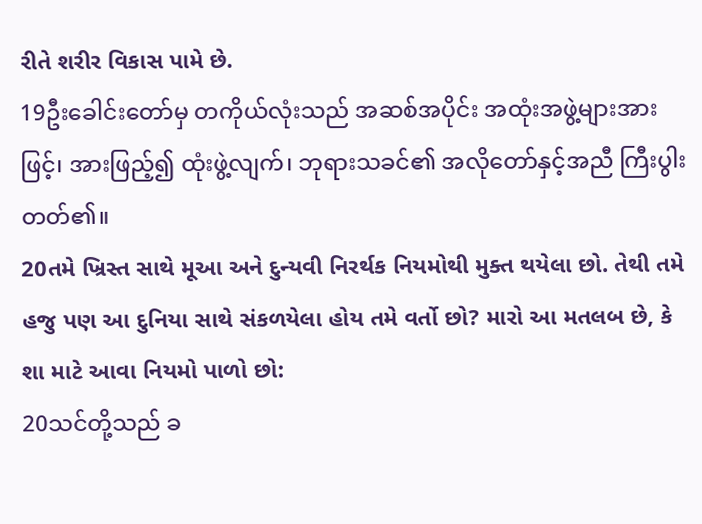રીતે શરીર વિકાસ પામે છે.
19ဦးခေါင်းတော်မှ တကိုယ်လုံးသည် အဆစ်အပိုင်း အထုံးအဖွဲ့များအားဖြင့်၊ အားဖြည့်၍ ထုံးဖွဲ့လျက်၊ ဘုရားသခင်၏ အလိုတော်နှင့်အညီ ကြီးပွါးတတ်၏။
20તમે ખ્રિસ્ત સાથે મૂઆ અને દુન્યવી નિરર્થક નિયમોથી મુક્ત થયેલા છો. તેથી તમે હજુ પણ આ દુનિયા સાથે સંકળયેલા હોય તમે વર્તો છો? મારો આ મતલબ છે, કે શા માટે આવા નિયમો પાળો છો:
20သင်တို့သည် ခ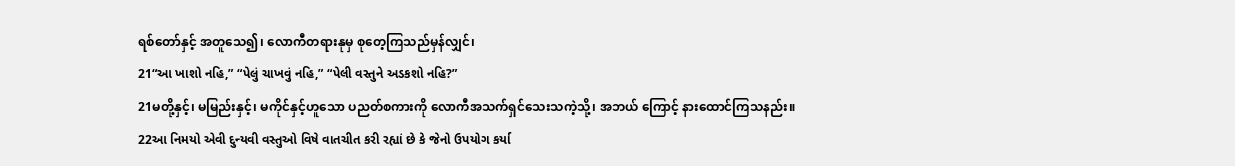ရစ်တော်နှင့် အတူသေ၍၊ လောကီတရားနုမှ စုတေ့ကြသည်မှန်လျှင်၊
21“આ ખાશો નહિ,” “પેલું ચાખવું નહિ,” “પેલી વસ્તુને અડકશો નહિ?”
21မတို့နှင့်၊ မမြည်းနှင့်၊ မကိုင်နှင့်ဟူသော ပညတ်စကားကို လောကီအသက်ရှင်သေးသကဲ့သို့၊ အဘယ် ကြောင့် နားထောင်ကြသနည်း။
22આ નિમયો એવી દુન્યવી વસ્તુઓ વિષે વાતચીત કરી રહ્યાં છે કે જેનો ઉપયોગ કર્યા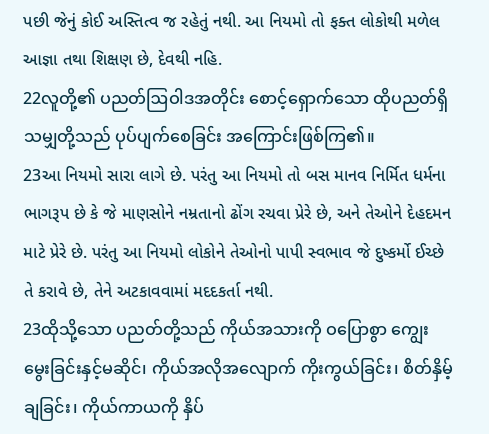પછી જેનું કોઈ અસ્તિત્વ જ રહેતું નથી. આ નિયમો તો ફક્ત લોકોથી મળેલ આજ્ઞા તથા શિક્ષણ છે, દેવથી નહિ.
22လူတို့၏ ပညတ်ဩဝါဒအတိုင်း စောင့်ရှောက်သော ထိုပညတ်ရှိသမျှတို့သည် ပုပ်ပျက်စေခြင်း အကြောင်းဖြစ်ကြ၏။
23આ નિયમો સારા લાગે છે. પરંતુ આ નિયમો તો બસ માનવ નિર્મિત ધર્મના ભાગરૂપ છે કે જે માણસોને નમ્રતાનો ઢોંગ રચવા પ્રેરે છે, અને તેઓને દેહદમન માટે પ્રેરે છે. પરંતુ આ નિયમો લોકોને તેઓનો પાપી સ્વભાવ જે દુષ્કર્મો ઈચ્છે તે કરાવે છે, તેને અટકાવવામાં મદદકર્તા નથી.
23ထိုသို့သော ပညတ်တို့သည် ကိုယ်အသားကို ဝပြောစွာ ကျွေးမွေးခြင်းနှင့်မဆိုင်၊ ကိုယ်အလိုအလျောက် ကိုးကွယ်ခြင်း၊ စိတ်နှိမ့်ချခြင်း၊ ကိုယ်ကာယကို နှိပ်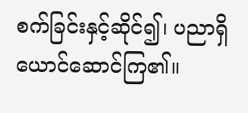စက်ခြင်းနှင့်ဆိုင်၍၊ ပညာရှိယောင်ဆောင်ကြ၏။